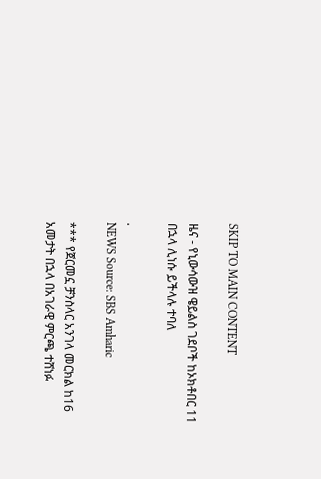SKIP TO MAIN CONTENT

ዜና - የኒውሳውዝ ዌይልስ ገደቦች ከኦክቶበር 11 በኋላ ሊነሱ ይችላሉ ተባለ

.
NEWS Source: SBS Amharic

*** የጀርመኗ ቻንስላር አንገላ መርክል ከ16 አመታት በኋላ በአገራዊ ምርጫ ተሸነፉ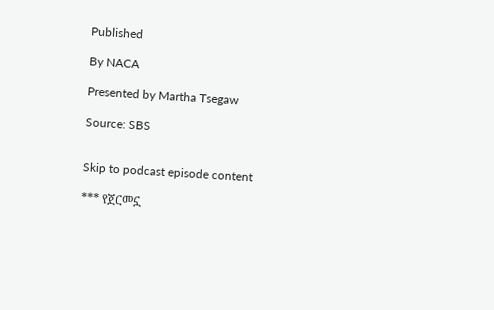Published

By NACA

Presented by Martha Tsegaw

Source: SBS


Skip to podcast episode content

*** የጀርመኗ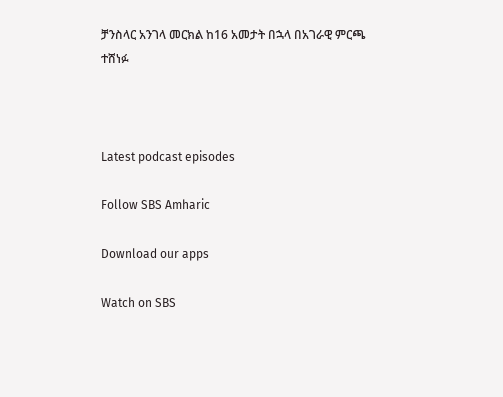ቻንስላር አንገላ መርክል ከ16 አመታት በኋላ በአገራዊ ምርጫ ተሸነፉ



Latest podcast episodes

Follow SBS Amharic

Download our apps

Watch on SBS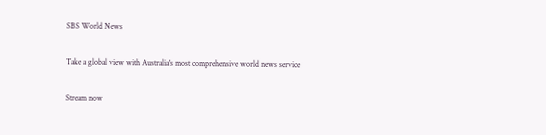SBS World News

Take a global view with Australia's most comprehensive world news service

Stream now